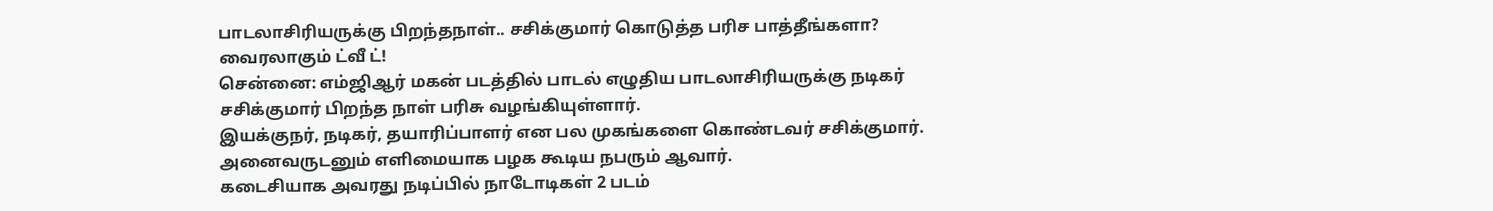பாடலாசிரியருக்கு பிறந்தநாள்.. சசிக்குமார் கொடுத்த பரிச பாத்தீங்களா? வைரலாகும் ட்வீ ட்!
சென்னை: எம்ஜிஆர் மகன் படத்தில் பாடல் எழுதிய பாடலாசிரியருக்கு நடிகர் சசிக்குமார் பிறந்த நாள் பரிசு வழங்கியுள்ளார்.
இயக்குநர், நடிகர், தயாரிப்பாளர் என பல முகங்களை கொண்டவர் சசிக்குமார். அனைவருடனும் எளிமையாக பழக கூடிய நபரும் ஆவார்.
கடைசியாக அவரது நடிப்பில் நாடோடிகள் 2 படம்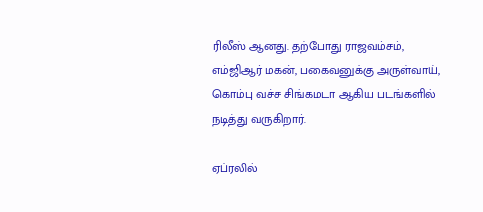ரிலீஸ் ஆனது. தற்போது ராஜவம்சம், எம்ஜிஆர் மகன், பகைவனுக்கு அருள்வாய், கொம்பு வச்ச சிங்கமடா ஆகிய படங்களில் நடித்து வருகிறார்.

ஏப்ரலில்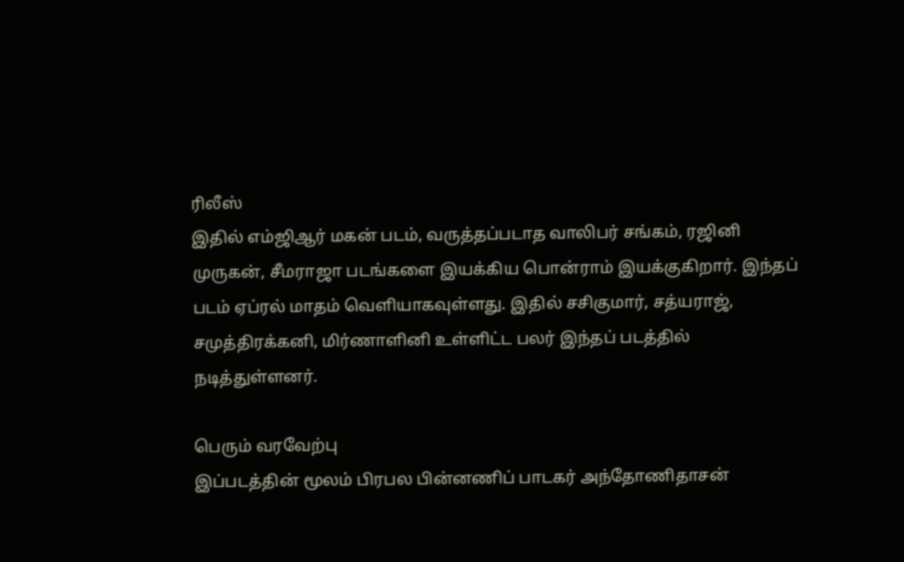ரிலீஸ்
இதில் எம்ஜிஆர் மகன் படம், வருத்தப்படாத வாலிபர் சங்கம், ரஜினி முருகன், சீமராஜா படங்களை இயக்கிய பொன்ராம் இயக்குகிறார். இந்தப் படம் ஏப்ரல் மாதம் வெளியாகவுள்ளது. இதில் சசிகுமார், சத்யராஜ், சமுத்திரக்கனி, மிர்ணாளினி உள்ளிட்ட பலர் இந்தப் படத்தில் நடித்துள்ளனர்.

பெரும் வரவேற்பு
இப்படத்தின் மூலம் பிரபல பின்னணிப் பாடகர் அந்தோணிதாசன்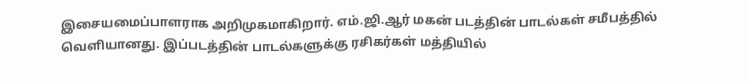இசையமைப்பாளராக அறிமுகமாகிறார். எம்.ஜி.ஆர் மகன் படத்தின் பாடல்கள் சமீபத்தில் வெளியானது. இப்படத்தின் பாடல்களுக்கு ரசிகர்கள் மத்தியில்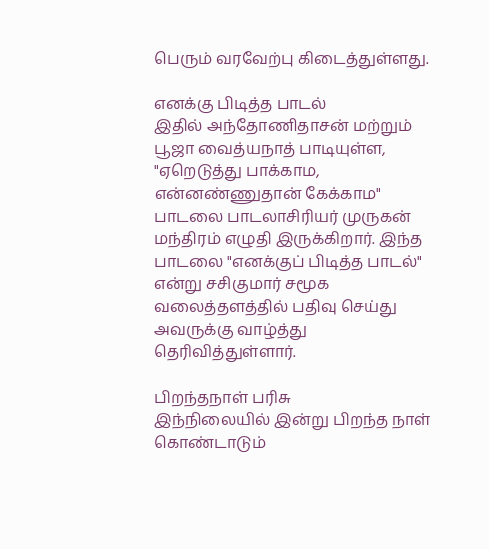பெரும் வரவேற்பு கிடைத்துள்ளது.

எனக்கு பிடித்த பாடல்
இதில் அந்தோணிதாசன் மற்றும் பூஜா வைத்யநாத் பாடியுள்ள, "ஏறெடுத்து பாக்காம, என்னண்ணுதான் கேக்காம" பாடலை பாடலாசிரியர் முருகன் மந்திரம் எழுதி இருக்கிறார். இந்த பாடலை "எனக்குப் பிடித்த பாடல்" என்று சசிகுமார் சமூக வலைத்தளத்தில் பதிவு செய்து அவருக்கு வாழ்த்து தெரிவித்துள்ளார்.

பிறந்தநாள் பரிசு
இந்நிலையில் இன்று பிறந்த நாள் கொண்டாடும்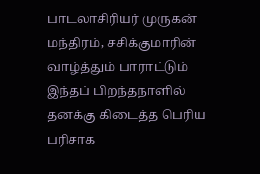பாடலாசிரியர் முருகன் மந்திரம், சசிக்குமாரின் வாழ்த்தும் பாராட்டும் இந்தப் பிறந்தநாளில் தனக்கு கிடைத்த பெரிய பரிசாக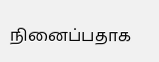நினைப்பதாக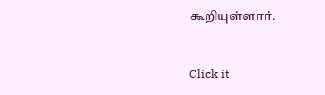கூறியுள்ளார்.


Click it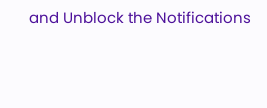and Unblock the Notifications